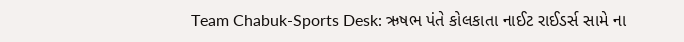Team Chabuk-Sports Desk: ઋષભ પંતે કોલકાતા નાઈટ રાઈડર્સ સામે ના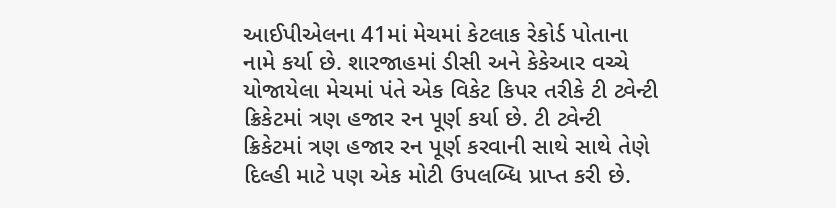આઈપીએલના 41માં મેચમાં કેટલાક રેકોર્ડ પોતાના નામે કર્યા છે. શારજાહમાં ડીસી અને કેકેઆર વચ્ચે યોજાયેલા મેચમાં પંતે એક વિકેટ કિપર તરીકે ટી ટ્વેન્ટી ક્રિકેટમાં ત્રણ હજાર રન પૂર્ણ કર્યા છે. ટી ટ્વેન્ટી ક્રિકેટમાં ત્રણ હજાર રન પૂર્ણ કરવાની સાથે સાથે તેણે દિલ્હી માટે પણ એક મોટી ઉપલબ્ધિ પ્રાપ્ત કરી છે.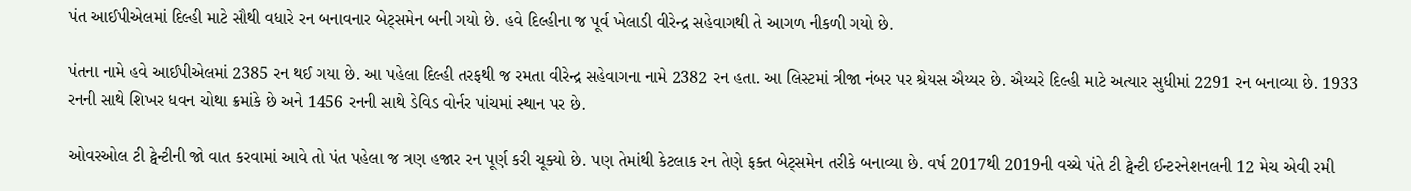પંત આઈપીએલમાં દિલ્હી માટે સૌથી વધારે રન બનાવનાર બેટ્સમેન બની ગયો છે. હવે દિલ્હીના જ પૂર્વ ખેલાડી વીરેન્દ્ર સહેવાગથી તે આગળ નીકળી ગયો છે.

પંતના નામે હવે આઈપીએલમાં 2385 રન થઈ ગયા છે. આ પહેલા દિલ્હી તરફથી જ રમતા વીરેન્દ્ર સહેવાગના નામે 2382 રન હતા. આ લિસ્ટમાં ત્રીજા નંબર પર શ્રેયસ ઐય્યર છે. ઐય્યરે દિલ્હી માટે અત્યાર સુધીમાં 2291 રન બનાવ્યા છે. 1933 રનની સાથે શિખર ધવન ચોથા ક્રમાંકે છે અને 1456 રનની સાથે ડેવિડ વોર્નર પાંચમાં સ્થાન પર છે.

ઓવરઓલ ટી ટ્વેન્ટીની જો વાત કરવામાં આવે તો પંત પહેલા જ ત્રણ હજાર રન પૂર્ણ કરી ચૂક્યો છે. પણ તેમાંથી કેટલાક રન તેણે ફક્ત બેટ્સમેન તરીકે બનાવ્યા છે. વર્ષ 2017થી 2019ની વચ્ચે પંતે ટી ટ્વેન્ટી ઈન્ટરનેશનલની 12 મેચ એવી રમી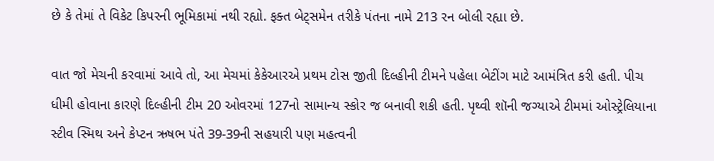છે કે તેમાં તે વિકેટ કિપરની ભૂમિકામાં નથી રહ્યો. ફક્ત બેટ્સમેન તરીકે પંતના નામે 213 રન બોલી રહ્યા છે.

વાત જો મેચની કરવામાં આવે તો, આ મેચમાં કેકેઆરએ પ્રથમ ટોસ જીતી દિલ્હીની ટીમને પહેલા બેટીંગ માટે આમંત્રિત કરી હતી. પીચ ધીમી હોવાના કારણે દિલ્હીની ટીમ 20 ઓવરમાં 127નો સામાન્ય સ્કોર જ બનાવી શકી હતી. પૃથ્વી શૉની જગ્યાએ ટીમમાં ઓસ્ટ્રેલિયાના સ્ટીવ સ્મિથ અને કેપ્ટન ઋષભ પંતે 39-39ની સહયારી પણ મહત્વની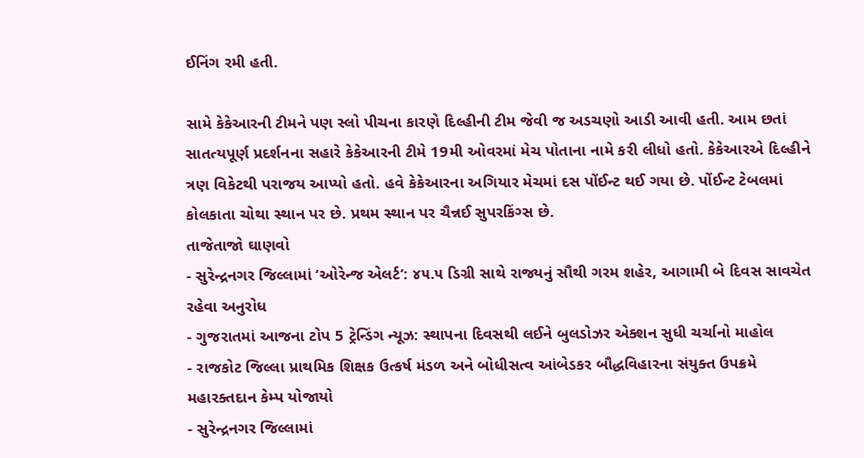ઈનિંગ રમી હતી.

સામે કેકેઆરની ટીમને પણ સ્લો પીચના કારણે દિલ્હીની ટીમ જેવી જ અડચણો આડી આવી હતી. આમ છતાં સાતત્યપૂર્ણ પ્રદર્શનના સહારે કેકેઆરની ટીમે 19મી ઓવરમાં મેચ પોતાના નામે કરી લીધો હતો. કેકેઆરએ દિલ્હીને ત્રણ વિકેટથી પરાજય આપ્યો હતો. હવે કેકેઆરના અગિયાર મેચમાં દસ પોંઈન્ટ થઈ ગયા છે. પોંઈન્ટ ટેબલમાં કોલકાતા ચોથા સ્થાન પર છે. પ્રથમ સ્થાન પર ચૈન્નઈ સુપરકિંગ્સ છે.
તાજેતાજો ઘાણવો
- સુરેન્દ્રનગર જિલ્લામાં ‘ઓરેન્જ એલર્ટ’: ૪૫.૫ ડિગ્રી સાથે રાજ્યનું સૌથી ગરમ શહેર, આગામી બે દિવસ સાવચેત રહેવા અનુરોધ
- ગુજરાતમાં આજના ટોપ 5 ટ્રેન્ડિંગ ન્યૂઝ: સ્થાપના દિવસથી લઈને બુલડોઝર એક્શન સુધી ચર્ચાનો માહોલ
- રાજકોટ જિલ્લા પ્રાથમિક શિક્ષક ઉત્કર્ષ મંડળ અને બોધીસત્વ આંબેડકર બૌદ્ધવિહારના સંયુક્ત ઉપક્રમે મહારક્તદાન કેમ્પ યોજાયો
- સુરેન્દ્રનગર જિલ્લામાં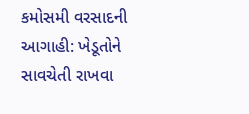કમોસમી વરસાદની આગાહી: ખેડૂતોને સાવચેતી રાખવા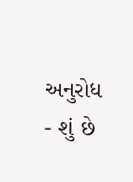અનુરોધ
- શું છે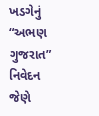ખડગેનું “અભણ ગુજરાત” નિવેદન જેણે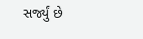સર્જ્યું છે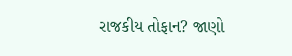રાજકીય તોફાન? જાણો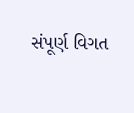સંપૂર્ણ વિગત